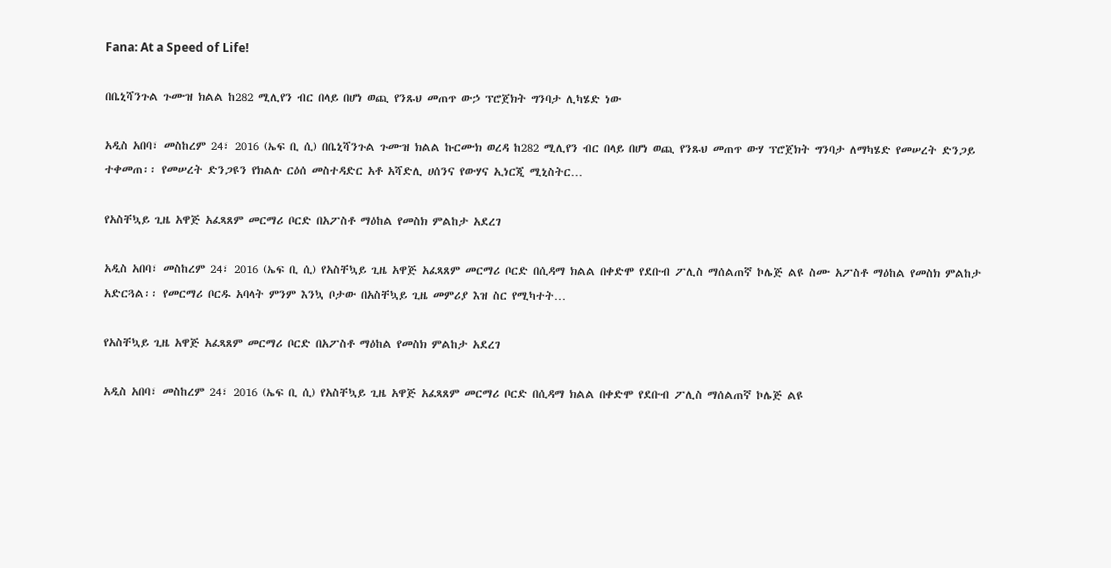Fana: At a Speed of Life!

በቤኒሻንጉል ጉሙዝ ክልል ከ282 ሚሊየን ብር በላይ በሆነ ወጪ የንጹህ መጠጥ ውኃ ፕሮጀክት ግንባታ ሊካሄድ ነው

አዲስ አበባ፣ መስከረም 24፣ 2016 (ኤፍ ቢ ሲ) በቤኒሻንጉል ጉሙዝ ክልል ኩርሙክ ወረዳ ከ282 ሚሊየን ብር በላይ በሆነ ወጪ የንጹህ መጠጥ ውሃ ፕሮጀክት ግንባታ ለማካሄድ የመሠረት ድንጋይ ተቀመጠ፡፡ የመሠረት ድንጋዩን የክልሉ ርዕሰ መስተዳድር አቶ አሻድሊ ሀሰንና የውሃና ኢነርጂ ሚኒስትር…

የአስቸኳይ ጊዜ አዋጅ አፈጻጸም መርማሪ ቦርድ በአፖስቶ ማዕከል የመስክ ምልከታ አደረገ

አዲስ አበባ፣ መስከረም 24፣ 2016 (ኤፍ ቢ ሲ) የአስቸኳይ ጊዜ አዋጅ አፈጻጸም መርማሪ ቦርድ በሲዳማ ክልል በቀድሞ የደቡብ ፖሊስ ማሰልጠኛ ኮሌጅ ልዩ ስሙ አፖስቶ ማዕከል የመስክ ምልከታ አድርጓል፡፡ የመርማሪ ቦርዱ አባላት ምንም እንኳ ቦታው በአስቸኳይ ጊዜ መምሪያ እዝ ስር የሚካተት…

የአስቸኳይ ጊዜ አዋጅ አፈጻጸም መርማሪ ቦርድ በአፖስቶ ማዕከል የመስክ ምልከታ አደረገ

አዲስ አበባ፣ መስከረም 24፣ 2016 (ኤፍ ቢ ሲ) የአስቸኳይ ጊዜ አዋጅ አፈጻጸም መርማሪ ቦርድ በሲዳማ ክልል በቀድሞ የደቡብ ፖሊስ ማሰልጠኛ ኮሌጅ ልዩ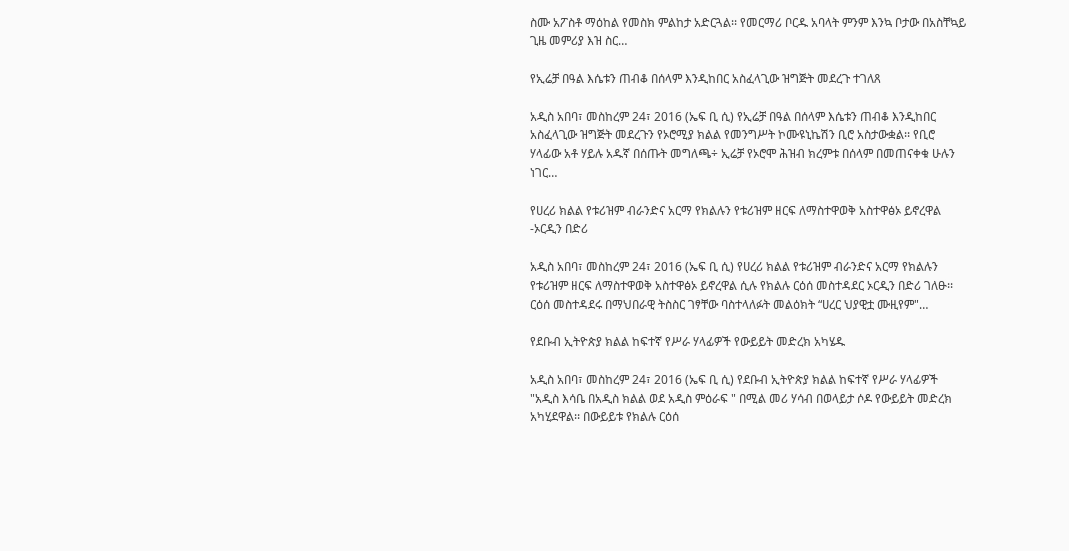ስሙ አፖስቶ ማዕከል የመስክ ምልከታ አድርጓል፡፡ የመርማሪ ቦርዱ አባላት ምንም እንኳ ቦታው በአስቸኳይ ጊዜ መምሪያ እዝ ስር…

የኢሬቻ በዓል እሴቱን ጠብቆ በሰላም እንዲከበር አስፈላጊው ዝግጅት መደረጉ ተገለጸ

አዲስ አበባ፣ መስከረም 24፣ 2016 (ኤፍ ቢ ሲ) የኢሬቻ በዓል በሰላም እሴቱን ጠብቆ እንዲከበር አስፈላጊው ዝግጅት መደረጉን የኦሮሚያ ክልል የመንግሥት ኮሙዩኒኬሽን ቢሮ አስታውቋል፡፡ የቢሮ ሃላፊው አቶ ሃይሉ አዱኛ በሰጡት መግለጫ÷ ኢሬቻ የኦሮሞ ሕዝብ ክረምቱ በሰላም በመጠናቀቁ ሁሉን ነገር…

የሀረሪ ክልል የቱሪዝም ብራንድና አርማ የክልሉን የቱሪዝም ዘርፍ ለማስተዋወቅ አስተዋፅኦ ይኖረዋል -ኦርዲን በድሪ

አዲስ አበባ፣ መስከረም 24፣ 2016 (ኤፍ ቢ ሲ) የሀረሪ ክልል የቱሪዝም ብራንድና አርማ የክልሉን የቱሪዝም ዘርፍ ለማስተዋወቅ አስተዋፅኦ ይኖረዋል ሲሉ የክልሉ ርዕሰ መስተዳደር ኦርዲን በድሪ ገለፁ፡፡ ርዕሰ መስተዳደሩ በማህበራዊ ትስስር ገፃቸው ባስተላለፉት መልዕክት “ሀረር ህያዊቷ ሙዚየም"…

የደቡብ ኢትዮጵያ ክልል ከፍተኛ የሥራ ሃላፊዎች የውይይት መድረክ አካሄዱ

አዲስ አበባ፣ መስከረም 24፣ 2016 (ኤፍ ቢ ሲ) የደቡብ ኢትዮጵያ ክልል ከፍተኛ የሥራ ሃላፊዎች "አዲስ እሳቤ በአዲስ ክልል ወደ አዲስ ምዕራፍ " በሚል መሪ ሃሳብ በወላይታ ሶዶ የውይይት መድረክ አካሂደዋል፡፡ በውይይቱ የክልሉ ርዕሰ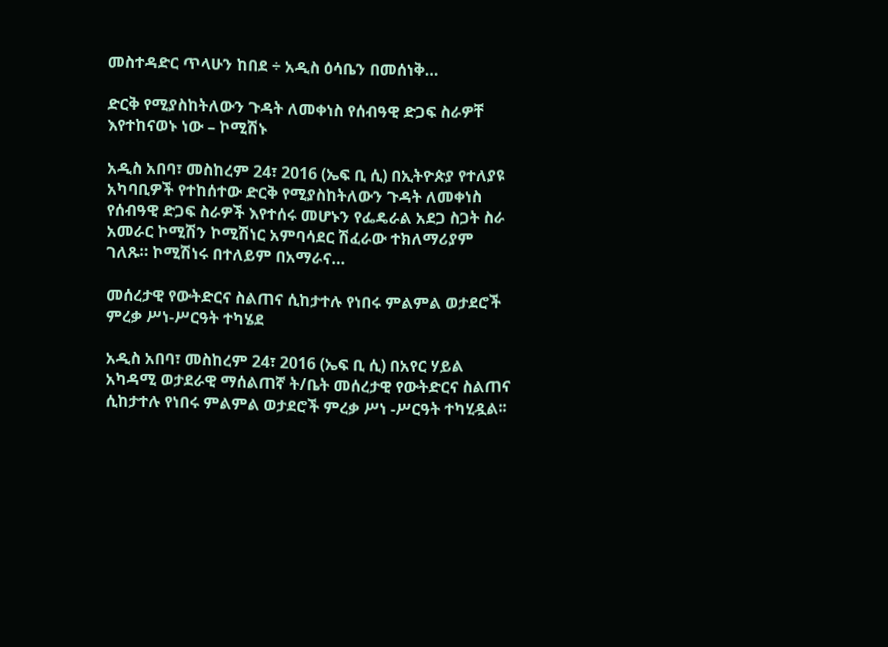መስተዳድር ጥላሁን ከበደ ÷ አዲስ ዕሳቤን በመሰነቅ…

ድርቅ የሚያስከትለውን ጉዳት ለመቀነስ የሰብዓዊ ድጋፍ ስራዎቸ እየተከናወኑ ነው – ኮሚሽኑ

አዲስ አበባ፣ መስከረም 24፣ 2016 (ኤፍ ቢ ሲ) በኢትዮጵያ የተለያዩ አካባቢዎች የተከሰተው ድርቅ የሚያስከትለውን ጉዳት ለመቀነስ የሰብዓዊ ድጋፍ ስራዎች እየተሰሩ መሆኑን የፌዴራል አደጋ ስጋት ስራ አመራር ኮሚሽን ኮሚሽነር አምባሳደር ሽፈራው ተክለማሪያም ገለጹ። ኮሚሽነሩ በተለይም በአማራና…

መሰረታዊ የውትድርና ስልጠና ሲከታተሉ የነበሩ ምልምል ወታደሮች ምረቃ ሥነ-ሥርዓት ተካሄደ

አዲስ አበባ፣ መስከረም 24፣ 2016 (ኤፍ ቢ ሲ) በአየር ሃይል አካዳሚ ወታደራዊ ማሰልጠኛ ት/ቤት መሰረታዊ የውትድርና ስልጠና ሲከታተሉ የነበሩ ምልምል ወታደሮች ምረቃ ሥነ -ሥርዓት ተካሂዷል፡፡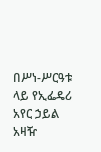በሥነ-ሥርዓቱ ላይ የኢፌዴሪ አየር ኃይል አዛዥ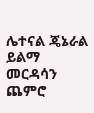ሌተናል ጄኔራል ይልማ መርዳሳን ጨምሮ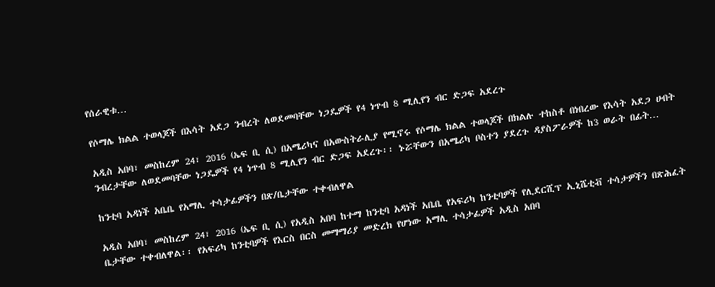የሰራዊቱ…

የሶማሌ ክልል ተወላጆች በእሳት አደጋ ንብረት ለወደመባቸው ነጋዴዎች የ4 ነጥብ 8 ሚሊየን ብር ድጋፍ አደረጉ

አዲስ አበባ፣ መስከረም 24፣ 2016 (ኤፍ ቢ ሲ) በአሜሪካና በአውስትራሊያ የሚኖሩ የሶማሌ ክልል ተወላጆች በክልሉ ተከስቶ በነበረው የእሳት አደጋ ሀብት ንብረታቸው ለወደመባቸው ነጋዴዎች የ4 ነጥብ 8 ሚሊየን ብር ድጋፍ አደረጉ፡፡ ኑሯቸውን በአሜሪካ ቦስተን ያደረጉ ዳያስፖራዎች ከ3 ወራት በፊት…

ከንቲባ አዳነች አቤቤ የአማሊ ተሳታፊዎችን በጽ/ቤታቸው ተቀብለዋል

አዲስ አበባ፣ መስከረም 24፣ 2016 (ኤፍ ቢ ሲ) የአዲስ አበባ ከተማ ከንቲባ አዳነች አቤቤ የአፍሪካ ከንቲባዎች የሊደርሺፕ ኢኒሼቲቭ ተሳታዎችን በጽሕፈት ቤታቸው ተቀብለዋል፡፡ የአፍሪካ ከንቲባዎች የእርስ በርስ መማማሪያ መድረክ የሆነው አማሊ ተሳታፊዎች አዲስ አበባ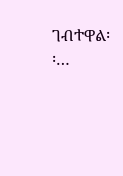ገብተዋል፡፡…